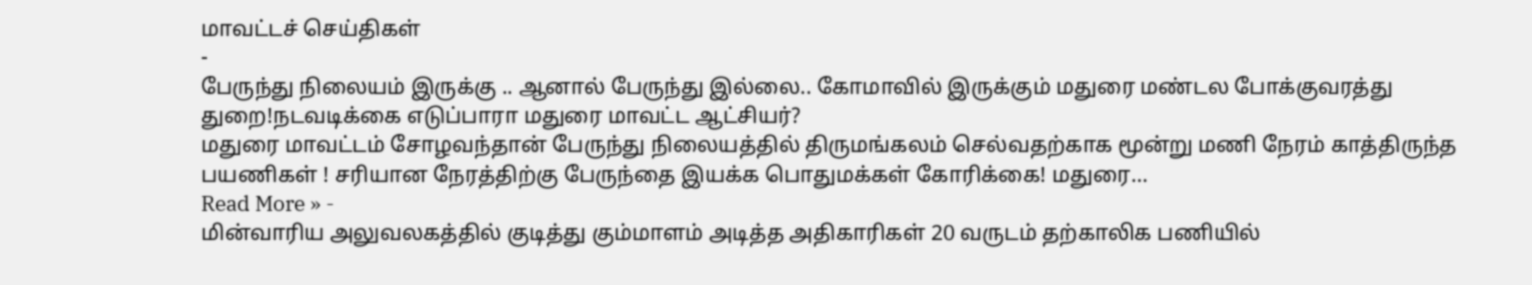மாவட்டச் செய்திகள்
-
பேருந்து நிலையம் இருக்கு .. ஆனால் பேருந்து இல்லை.. கோமாவில் இருக்கும் மதுரை மண்டல போக்குவரத்து துறை!நடவடிக்கை எடுப்பாரா மதுரை மாவட்ட ஆட்சியர்?
மதுரை மாவட்டம் சோழவந்தான் பேருந்து நிலையத்தில் திருமங்கலம் செல்வதற்காக மூன்று மணி நேரம் காத்திருந்த பயணிகள் ! சரியான நேரத்திற்கு பேருந்தை இயக்க பொதுமக்கள் கோரிக்கை! மதுரை…
Read More » -
மின்வாரிய அலுவலகத்தில் குடித்து கும்மாளம் அடித்த அதிகாரிகள் 20 வருடம் தற்காலிக பணியில்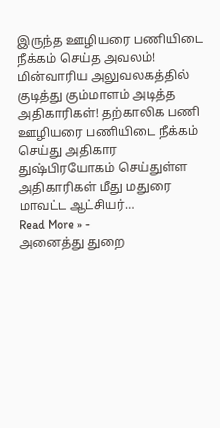இருந்த ஊழியரை பணியிடை நீக்கம் செய்த அவலம்!
மின்வாரிய அலுவலகத்தில் குடித்து கும்மாளம் அடித்த அதிகாரிகள்! தற்காலிக பணி ஊழியரை பணியிடை நீக்கம் செய்து அதிகார துஷ்பிரயோகம் செய்துள்ள அதிகாரிகள் மீது மதுரை மாவட்ட ஆட்சியர்…
Read More » -
அனைத்து துறை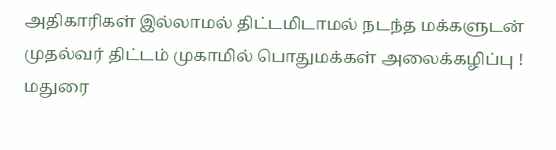அதிகாரிகள் இல்லாமல் திட்டமிடாமல் நடந்த மக்களுடன் முதல்வர் திட்டம் முகாமில் பொதுமக்கள் அலைக்கழிப்பு ! மதுரை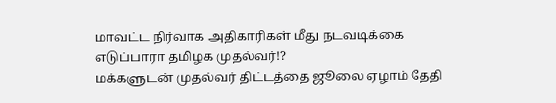மாவட்ட நிர்வாக அதிகாரிகள் மீது நடவடிக்கை எடுப்பாரா தமிழக முதல்வர்!?
மக்களுடன் முதல்வர் திட்டத்தை ஜூலை ஏழாம் தேதி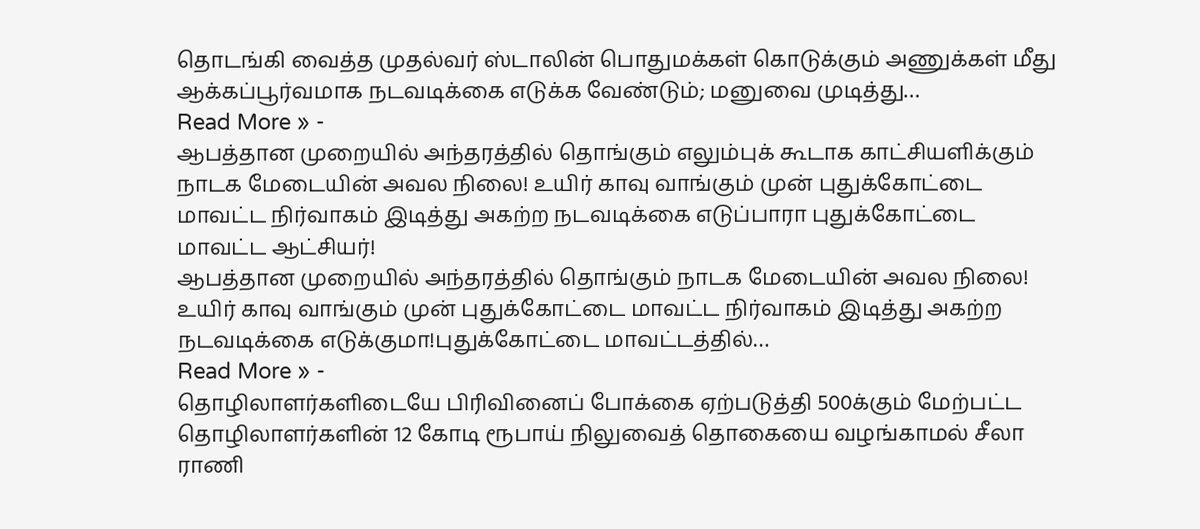தொடங்கி வைத்த முதல்வர் ஸ்டாலின் பொதுமக்கள் கொடுக்கும் அணுக்கள் மீது ஆக்கப்பூர்வமாக நடவடிக்கை எடுக்க வேண்டும்; மனுவை முடித்து…
Read More » -
ஆபத்தான முறையில் அந்தரத்தில் தொங்கும் எலும்புக் கூடாக காட்சியளிக்கும் நாடக மேடையின் அவல நிலை! உயிர் காவு வாங்கும் முன் புதுக்கோட்டை மாவட்ட நிர்வாகம் இடித்து அகற்ற நடவடிக்கை எடுப்பாரா புதுக்கோட்டை மாவட்ட ஆட்சியர்!
ஆபத்தான முறையில் அந்தரத்தில் தொங்கும் நாடக மேடையின் அவல நிலை! உயிர் காவு வாங்கும் முன் புதுக்கோட்டை மாவட்ட நிர்வாகம் இடித்து அகற்ற நடவடிக்கை எடுக்குமா!புதுக்கோட்டை மாவட்டத்தில்…
Read More » -
தொழிலாளர்களிடையே பிரிவினைப் போக்கை ஏற்படுத்தி 500க்கும் மேற்பட்ட தொழிலாளர்களின் 12 கோடி ரூபாய் நிலுவைத் தொகையை வழங்காமல் சீலா ராணி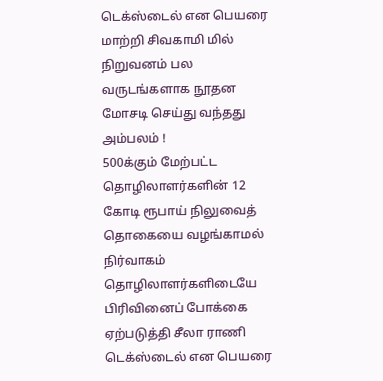டெக்ஸ்டைல் என பெயரை மாற்றி சிவகாமி மில் நிறுவனம் பல வருடங்களாக நூதன மோசடி செய்து வந்தது அம்பலம் !
500க்கும் மேற்பட்ட தொழிலாளர்களின் 12 கோடி ரூபாய் நிலுவைத் தொகையை வழங்காமல் நிர்வாகம் தொழிலாளர்களிடையே பிரிவினைப் போக்கை ஏற்படுத்தி சீலா ராணி டெக்ஸ்டைல் என பெயரை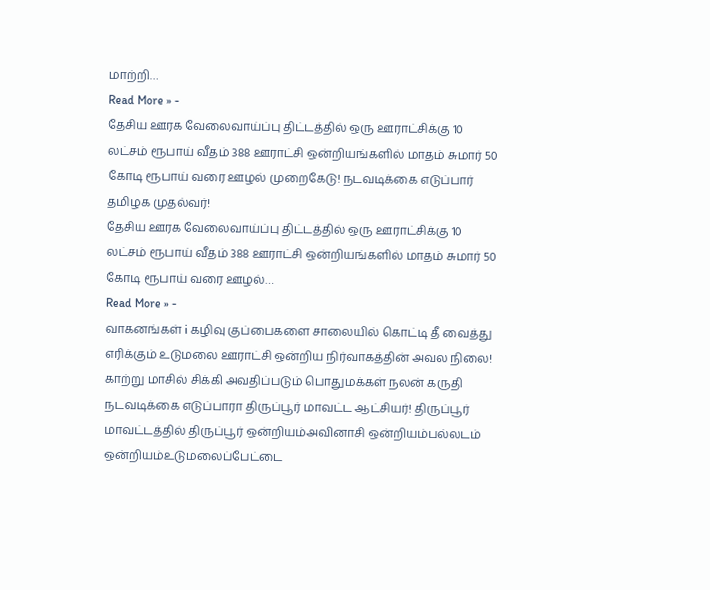மாற்றி…
Read More » -
தேசிய ஊரக வேலைவாய்ப்பு திட்டத்தில் ஒரு ஊராட்சிக்கு 10 லட்சம் ரூபாய் வீதம் 388 ஊராட்சி ஒன்றியங்களில் மாதம் சுமார் 50 கோடி ரூபாய் வரை ஊழல் முறைகேடு! நடவடிக்கை எடுப்பார் தமிழக முதல்வர்!
தேசிய ஊரக வேலைவாய்ப்பு திட்டத்தில் ஒரு ஊராட்சிக்கு 10 லட்சம் ரூபாய் வீதம் 388 ஊராட்சி ஒன்றியங்களில் மாதம் சுமார் 50 கோடி ரூபாய் வரை ஊழல்…
Read More » -
வாகனங்கள் i கழிவு குப்பைகளை சாலையில் கொட்டி தீ வைத்து எரிக்கும் உடுமலை ஊராட்சி ஒன்றிய நிர்வாகத்தின் அவல நிலை!
காற்று மாசில் சிக்கி அவதிப்படும் பொதுமக்கள் நலன் கருதி நடவடிக்கை எடுப்பாரா திருப்பூர் மாவட்ட ஆட்சியர்! திருப்பூர் மாவட்டத்தில் திருப்பூர் ஒன்றியம்அவினாசி ஒன்றியம்பல்லடம் ஒன்றியம்உடுமலைப்பேட்டை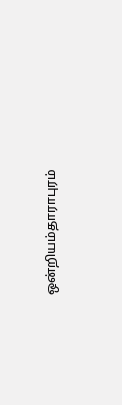ஒன்றியம்தாராபுரம்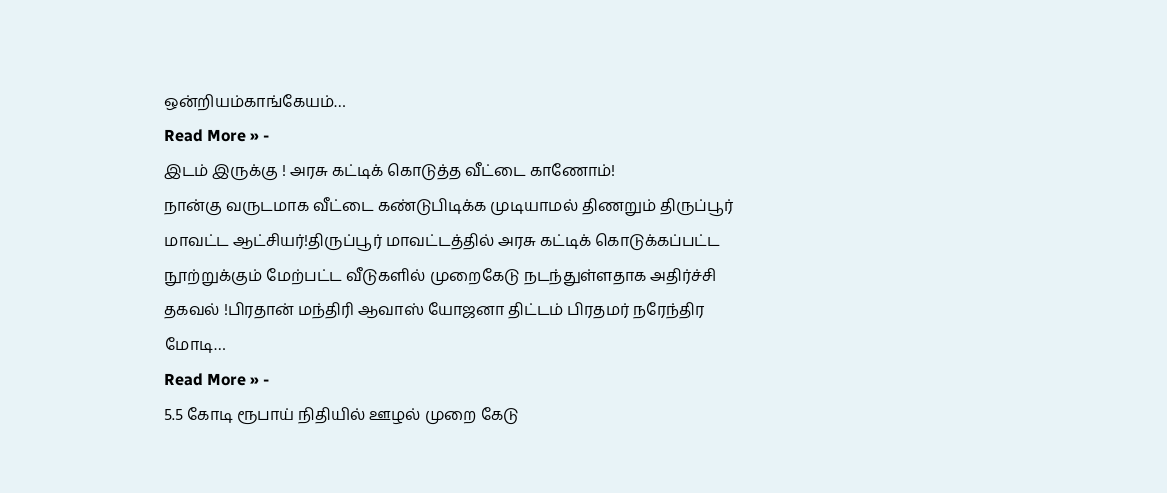ஒன்றியம்காங்கேயம்…
Read More » -
இடம் இருக்கு ! அரசு கட்டிக் கொடுத்த வீட்டை காணோம்!
நான்கு வருடமாக வீட்டை கண்டுபிடிக்க முடியாமல் திணறும் திருப்பூர் மாவட்ட ஆட்சியர்!திருப்பூர் மாவட்டத்தில் அரசு கட்டிக் கொடுக்கப்பட்ட நூற்றுக்கும் மேற்பட்ட வீடுகளில் முறைகேடு நடந்துள்ளதாக அதிர்ச்சி தகவல் !பிரதான் மந்திரி ஆவாஸ் யோஜனா திட்டம் பிரதமர் நரேந்திர மோடி…
Read More » -
5.5 கோடி ரூபாய் நிதியில் ஊழல் முறை கேடு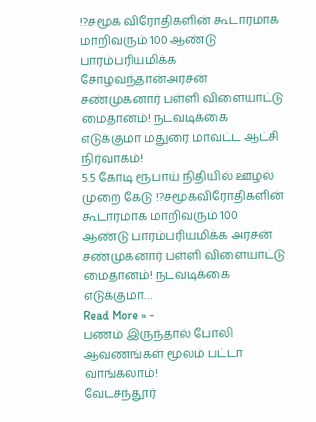!?சமூக விரோதிகளின் கூடாரமாக மாறிவரும் 100 ஆண்டு பாரம்பரியமிக்க சோழவந்தான்அரசன் சண்முகனார் பள்ளி விளையாட்டு மைதானம்! நடவடிக்கை எடுக்குமா மதுரை மாவட்ட ஆட்சி நிர்வாகம்!
5.5 கோடி ரூபாய் நிதியில் ஊழல் முறை கேடு !?சமூகவிரோதிகளின் கூடாரமாக மாறிவரும் 100 ஆண்டு பாரம்பரியமிக்க அரசன் சண்முகனார் பள்ளி விளையாட்டு மைதானம்! நடவடிக்கை எடுக்குமா…
Read More » -
பணம் இருந்தால் போலி ஆவணங்கள் மூலம் பட்டா வாங்கலாம்!
வேடசந்தூர்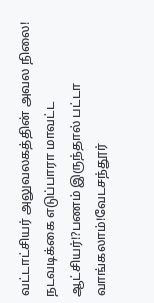வட்டாட்சியர் அலுவலகத்தின் அவல நிலை!
நடவடிக்கை எடுப்பாரா மாவட்ட ஆட்சியர்!?பணம் இருந்தால் பட்டா வாங்கலாம்!வேடசந்தூர்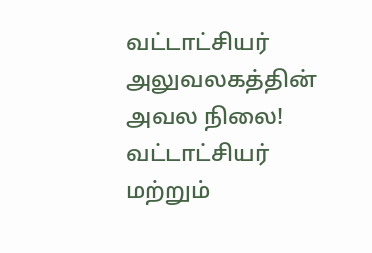வட்டாட்சியர் அலுவலகத்தின் அவல நிலை! வட்டாட்சியர் மற்றும்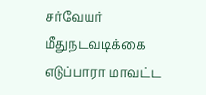சர்வேயர் மீதுநடவடிக்கை எடுப்பாரா மாவட்ட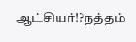ஆட்சியர்!?நத்தம்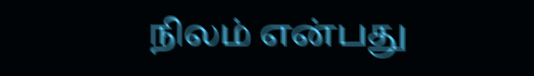நிலம் என்பது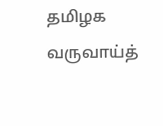தமிழக வருவாய்த்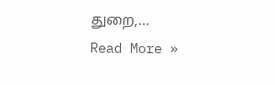துறை,…
Read More »